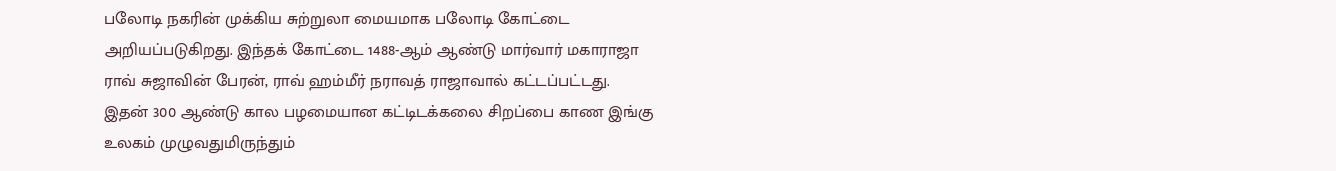பலோடி நகரின் முக்கிய சுற்றுலா மையமாக பலோடி கோட்டை அறியப்படுகிறது. இந்தக் கோட்டை 1488-ஆம் ஆண்டு மார்வார் மகாராஜா ராவ் சுஜாவின் பேரன், ராவ் ஹம்மீர் நராவத் ராஜாவால் கட்டப்பட்டது.
இதன் 300 ஆண்டு கால பழமையான கட்டிடக்கலை சிறப்பை காண இங்கு உலகம் முழுவதுமிருந்தும்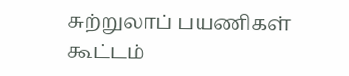சுற்றுலாப் பயணிகள் கூட்டம்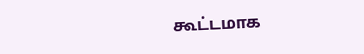கூட்டமாக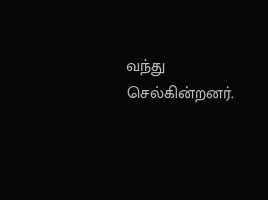வந்து செல்கின்றனர்.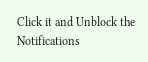Click it and Unblock the Notifications